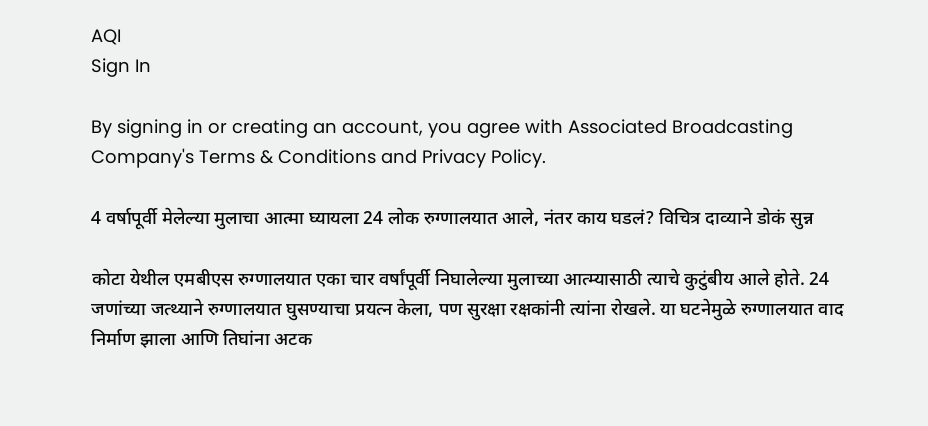AQI
Sign In

By signing in or creating an account, you agree with Associated Broadcasting Company's Terms & Conditions and Privacy Policy.

4 वर्षापूर्वी मेलेल्या मुलाचा आत्मा घ्यायला 24 लोक रुग्णालयात आले, नंतर काय घडलं? विचित्र दाव्याने डोकं सुन्न

कोटा येथील एमबीएस रुग्णालयात एका चार वर्षांपूर्वी निघालेल्या मुलाच्या आत्म्यासाठी त्याचे कुटुंबीय आले होते. 24 जणांच्या जत्थ्याने रुग्णालयात घुसण्याचा प्रयत्न केला, पण सुरक्षा रक्षकांनी त्यांना रोखले. या घटनेमुळे रुग्णालयात वाद निर्माण झाला आणि तिघांना अटक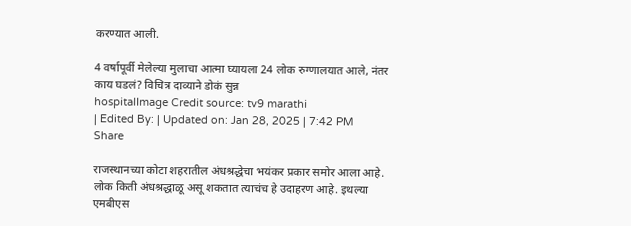करण्यात आली.

4 वर्षापूर्वी मेलेल्या मुलाचा आत्मा घ्यायला 24 लोक रुग्णालयात आले, नंतर काय घडलं? विचित्र दाव्याने डोकं सुन्न
hospitalImage Credit source: tv9 marathi
| Edited By: | Updated on: Jan 28, 2025 | 7:42 PM
Share

राजस्थानच्या कोटा शहरातील अंधश्रद्धेचा भयंकर प्रकार समोर आला आहे. लोक किती अंधश्रद्धाळू असू शकतात त्याचंच हे उदाहरण आहे. इथल्या एमबीएस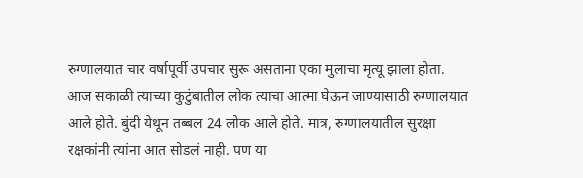रुग्णालयात चार वर्षापूर्वी उपचार सुरू असताना एका मुलाचा मृत्यू झाला होता. आज सकाळी त्याच्या कुटुंबातील लोक त्याचा आत्मा घेऊन जाण्यासाठी रुग्णालयात आले होते. बुंदी येथून तब्बल 24 लोक आले होते. मात्र, रुग्णालयातील सुरक्षा रक्षकांनी त्यांना आत सोडलं नाही. पण या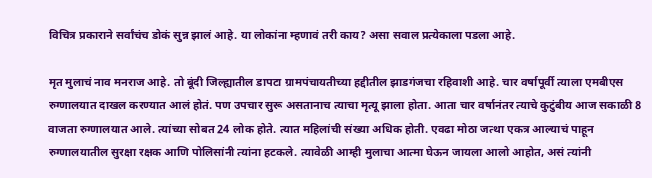विचित्र प्रकाराने सर्वांचंच डोकं सुन्न झालं आहे. या लोकांना म्हणावं तरी काय? असा सवाल प्रत्येकाला पडला आहे.

मृत मुलाचं नाव मनराज आहे. तो बूंदी जिल्ह्यातील डापटा ग्रामपंचायतीच्या हद्दीतील झाडगंजचा रहिवाशी आहे. चार वर्षापूर्वी त्याला एमबीएस रुग्णालयात दाखल करण्यात आलं होतं. पण उपचार सुरू असतानाच त्याचा मृत्यू झाला होता. आता चार वर्षानंतर त्याचे कुटुंबीय आज सकाळी 8 वाजता रुग्णालयात आले. त्यांच्या सोबत 24 लोक होते. त्यात महिलांची संख्या अधिक होती. एवढा मोठा जत्था एकत्र आल्याचं पाहून रुग्णालयातील सुरक्षा रक्षक आणि पोलिसांनी त्यांना हटकले. त्यावेळी आम्ही मुलाचा आत्मा घेऊन जायला आलो आहोत, असं त्यांनी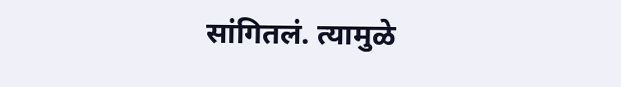सांगितलं. त्यामुळे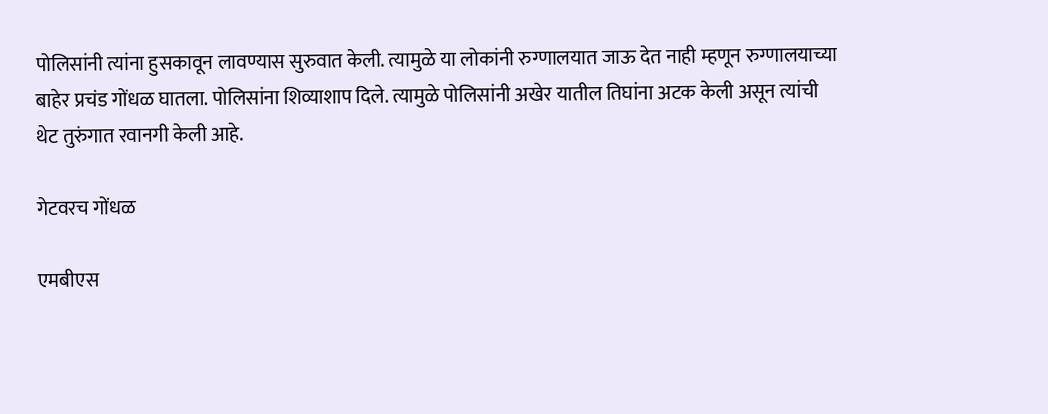पोलिसांनी त्यांना हुसकावून लावण्यास सुरुवात केली. त्यामुळे या लोकांनी रुग्णालयात जाऊ देत नाही म्हणून रुग्णालयाच्या बाहेर प्रचंड गोंधळ घातला. पोलिसांना शिव्याशाप दिले. त्यामुळे पोलिसांनी अखेर यातील तिघांना अटक केली असून त्यांची थेट तुरुंगात रवानगी केली आहे.

गेटवरच गोंधळ

एमबीएस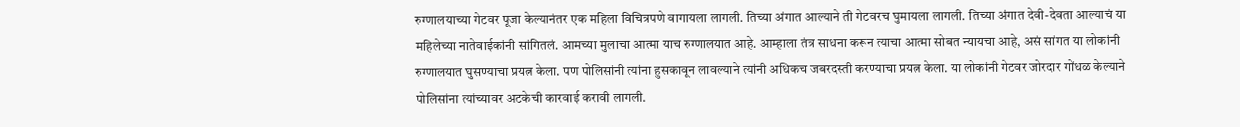रुग्णालयाच्या गेटवर पूजा केल्यानंतर एक महिला विचित्रपणे वागायला लागली. तिच्या अंगात आल्याने ती गेटवरच घुमायला लागली. तिच्या अंगात देवी-देवता आल्याचं या महिलेच्या नातेवाईकांनी सांगितलं. आमच्या मुलाचा आत्मा याच रुग्णालयात आहे. आम्हाला तंत्र साधना करून त्याचा आत्मा सोबत न्यायचा आहे, असं सांगत या लोकांनी रुग्णालयात घुसण्याचा प्रयत्न केला. पण पोलिसांनी त्यांना हुसकावून लावल्याने त्यांनी अधिकच जबरदस्ती करण्याचा प्रयत्न केला. या लोकांनी गेटवर जोरदार गोंधळ केल्याने पोलिसांना त्यांच्यावर अटकेची कारवाई करावी लागली.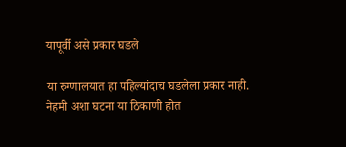यापूर्वी असे प्रकार घडले

या रुग्णालयात हा पहिल्यांदाच घडलेला प्रकार नाही. नेहमी अशा घटना या ठिकाणी होत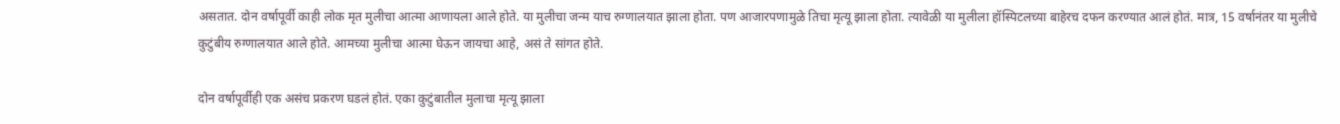असतात. दोन वर्षापूर्वी काही लोक मृत मुलीचा आत्मा आणायला आले होते. या मुलीचा जन्म याच रुग्णालयात झाला होता. पण आजारपणामुळे तिचा मृत्यू झाला होता. त्यावेळी या मुलीला हॉस्पिटलच्या बाहेरच दफन करण्यात आलं होतं. मात्र, 15 वर्षानंतर या मुलीचे कुटुंबीय रुग्णालयात आले होते. आमच्या मुलीचा आत्मा घेऊन जायचा आहे, असं ते सांगत होते.

दोन वर्षापूर्वीही एक असंच प्रकरण घडलं होतं. एका कुटुंबातील मुलाचा मृत्यू झाला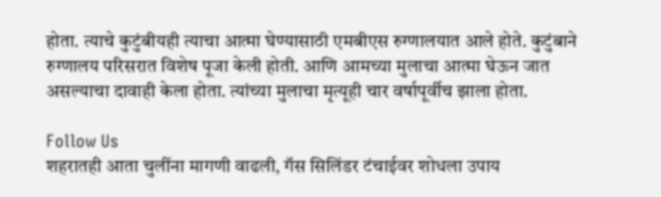होता. त्याचे कुटुंबीयही त्याचा आत्मा घेण्यासाठी एमबीएस रुग्णालयात आले होते. कुटुंबाने रुग्णालय परिसरात विशेष पूजा केली होती. आणि आमच्या मुलाचा आत्मा घेऊन जात असल्याचा दावाही केला होता. त्यांच्या मुलाचा मृत्यूही चार वर्षापूर्वीच झाला होता.

Follow Us
शहरातही आता चुलींना मागणी वाढली, गॅस सिलिंडर टंचाईवर शोधला उपाय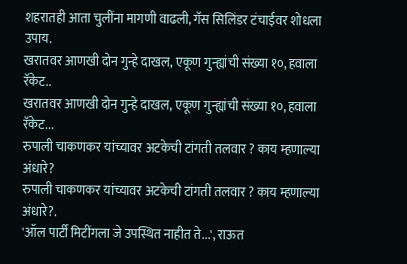शहरातही आता चुलींना मागणी वाढली, गॅस सिलिंडर टंचाईवर शोधला उपाय.
खरातवर आणखी दोन गुन्हे दाखल, एकूण गुन्ह्यांची संख्या १०, हवाला रॅकेट..
खरातवर आणखी दोन गुन्हे दाखल, एकूण गुन्ह्यांची संख्या १०, हवाला रॅकेट...
रुपाली चाकणकर यांच्यावर अटकेची टांगती तलवार ? काय म्हणाल्या अंधारे?
रुपाली चाकणकर यांच्यावर अटकेची टांगती तलवार ? काय म्हणाल्या अंधारे?.
'ऑल पार्टी मिटींगला जे उपस्थित नाहीत ते...', राऊत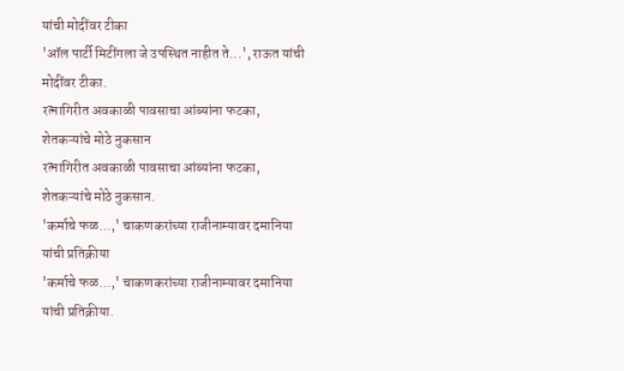यांची मोदींवर टीका
'ऑल पार्टी मिटींगला जे उपस्थित नाहीत ते...', राऊत यांची मोदींवर टीका.
रत्नागिरीत अवकाळी पावसाचा आंब्यांना फटका, शेतकऱ्यांचे मोठे नुकसान
रत्नागिरीत अवकाळी पावसाचा आंब्यांना फटका, शेतकऱ्यांचे मोठे नुकसान.
'कर्माचे फळ...,' चाकणकरांच्या राजीनाम्यावर दमानिया यांची प्रतिक्रीया
'कर्माचे फळ...,' चाकणकरांच्या राजीनाम्यावर दमानिया यांची प्रतिक्रीया.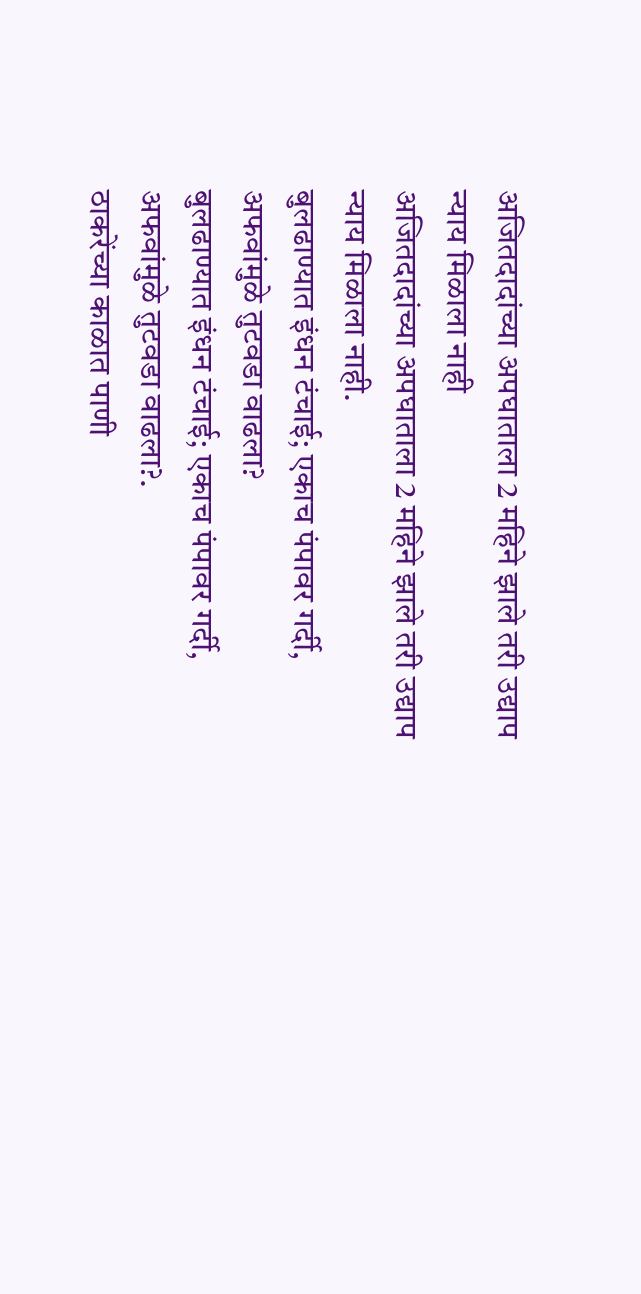अजितदादांच्या अपघाताला 2 महिने झाले तरी उद्याप न्याय मिळाला नाही
अजितदादांच्या अपघाताला 2 महिने झाले तरी उद्याप न्याय मिळाला नाही.
बुलढाण्यात इंधन टंचाई; एकाच पंपावर गर्दी, अफवांमुळे तुटवडा वाढला?
बुलढाण्यात इंधन टंचाई; एकाच पंपावर गर्दी, अफवांमुळे तुटवडा वाढला?.
ठाकरेंच्या काळात पाणी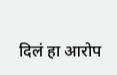दिलं हा आरोप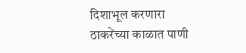दिशाभूल करणारा
ठाकरेंच्या काळात पाणी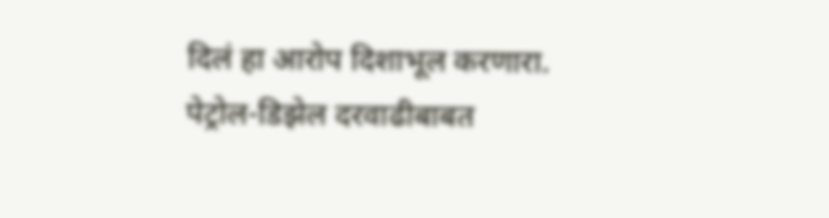दिलं हा आरोप दिशाभूल करणारा.
पेट्रोल-डिझेल दरवाढीबाबत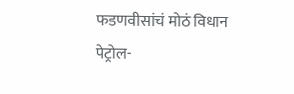फडणवीसांचं मोठं विधान
पेट्रोल-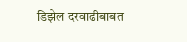डिझेल दरवाढीबाबत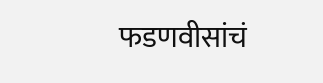फडणवीसांचं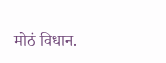मोठं विधान.